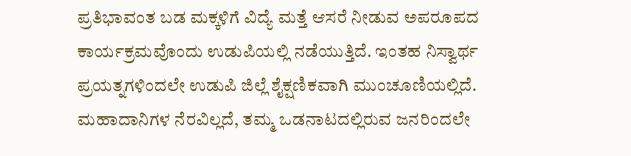ಪ್ರತಿಭಾವಂತ ಬಡ ಮಕ್ಕಳಿಗೆ ವಿದ್ಯೆ ಮತ್ತೆ ಆಸರೆ ನೀಡುವ ಅಪರೂಪದ ಕಾರ್ಯಕ್ರಮವೊಂದು ಉಡುಪಿಯಲ್ಲಿ ನಡೆಯುತ್ತಿದೆ. ಇಂತಹ ನಿಸ್ವಾರ್ಥ ಪ್ರಯತ್ನಗಳಿಂದಲೇ ಉಡುಪಿ ಜಿಲ್ಲೆ ಶೈಕ್ಷಣಿಕವಾಗಿ ಮುಂಚೂಣಿಯಲ್ಲಿದೆ. ಮಹಾದಾನಿಗಳ ನೆರವಿಲ್ಲದೆ, ತಮ್ಮ ಒಡನಾಟದಲ್ಲಿರುವ ಜನರಿಂದಲೇ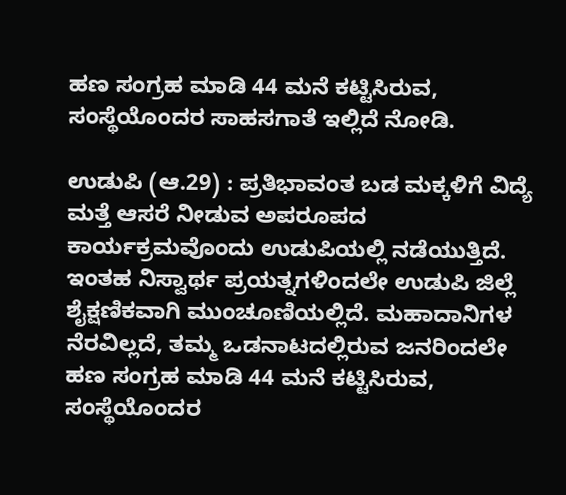ಹಣ ಸಂಗ್ರಹ ಮಾಡಿ 44 ಮನೆ ಕಟ್ಟಿಸಿರುವ,  ಸಂಸ್ಥೆಯೊಂದರ ಸಾಹಸಗಾತೆ ಇಲ್ಲಿದೆ ನೋಡಿ.

ಉಡುಪಿ (ಆ.29) : ಪ್ರತಿಭಾವಂತ ಬಡ ಮಕ್ಕಳಿಗೆ ವಿದ್ಯೆ ಮತ್ತೆ ಆಸರೆ ನೀಡುವ ಅಪರೂಪದ ಕಾರ್ಯಕ್ರಮವೊಂದು ಉಡುಪಿಯಲ್ಲಿ ನಡೆಯುತ್ತಿದೆ. ಇಂತಹ ನಿಸ್ವಾರ್ಥ ಪ್ರಯತ್ನಗಳಿಂದಲೇ ಉಡುಪಿ ಜಿಲ್ಲೆ ಶೈಕ್ಷಣಿಕವಾಗಿ ಮುಂಚೂಣಿಯಲ್ಲಿದೆ. ಮಹಾದಾನಿಗಳ ನೆರವಿಲ್ಲದೆ, ತಮ್ಮ ಒಡನಾಟದಲ್ಲಿರುವ ಜನರಿಂದಲೇ ಹಣ ಸಂಗ್ರಹ ಮಾಡಿ 44 ಮನೆ ಕಟ್ಟಿಸಿರುವ, ಸಂಸ್ಥೆಯೊಂದರ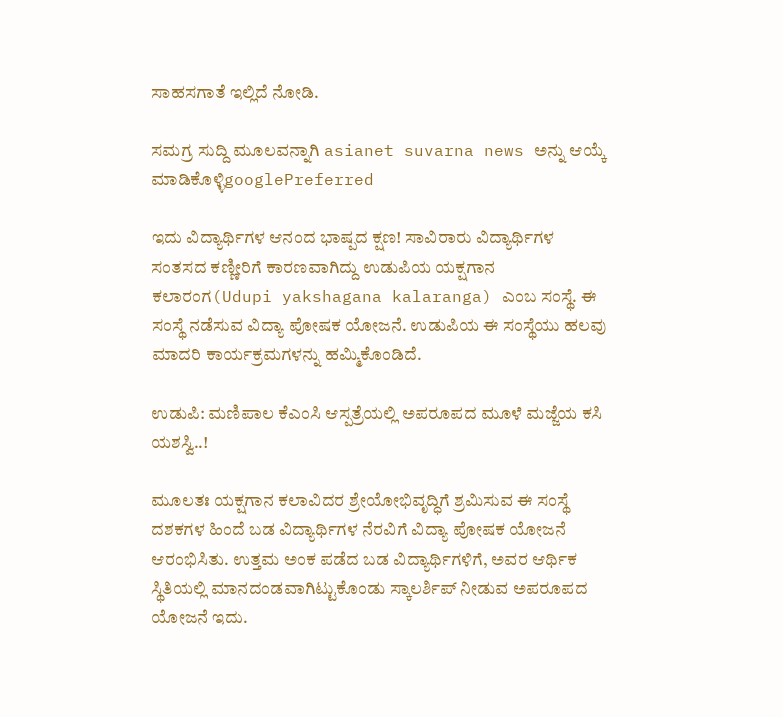ಸಾಹಸಗಾತೆ ಇಲ್ಲಿದೆ ನೋಡಿ.

ಸಮಗ್ರ ಸುದ್ದಿ ಮೂಲವನ್ನಾಗಿ asianet suvarna news ಅನ್ನು ಆಯ್ಕೆ ಮಾಡಿಕೊಳ್ಳಿgooglePreferred

ಇದು ವಿದ್ಯಾರ್ಥಿಗಳ ಆನಂದ ಭಾಷ್ಪದ ಕ್ಷಣ! ಸಾವಿರಾರು ವಿದ್ಯಾರ್ಥಿಗಳ ಸಂತಸದ ಕಣ್ಣೀರಿಗೆ ಕಾರಣವಾಗಿದ್ದು ಉಡುಪಿಯ ಯಕ್ಷಗಾನ ಕಲಾರಂಗ(Udupi yakshagana kalaranga) ಎಂಬ ಸಂಸ್ಥೆ. ಈ ಸಂಸ್ಥೆ ನಡೆಸುವ ವಿದ್ಯಾ ಪೋಷಕ ಯೋಜನೆ. ಉಡುಪಿಯ ಈ ಸಂಸ್ಥೆಯು ಹಲವು ಮಾದರಿ ಕಾರ್ಯಕ್ರಮಗಳನ್ನು ಹಮ್ಮಿಕೊಂಡಿದೆ.

ಉಡುಪಿ: ಮಣಿಪಾಲ ಕೆಎಂಸಿ ಆಸ್ಪತ್ರೆಯಲ್ಲಿ ಅಪರೂಪದ ಮೂಳೆ ಮಜ್ಜೆಯ ಕಸಿ ಯಶಸ್ವಿ..!

ಮೂಲತಃ ಯಕ್ಷಗಾನ ಕಲಾವಿದರ ಶ್ರೇಯೋಭಿವೃದ್ಧಿಗೆ ಶ್ರಮಿಸುವ ಈ ಸಂಸ್ಥೆ ದಶಕಗಳ ಹಿಂದೆ ಬಡ ವಿದ್ಯಾರ್ಥಿಗಳ ನೆರವಿಗೆ ವಿದ್ಯಾ ಪೋಷಕ ಯೋಜನೆ ಆರಂಭಿಸಿತು. ಉತ್ತಮ ಅಂಕ ಪಡೆದ ಬಡ ವಿದ್ಯಾರ್ಥಿಗಳಿಗೆ, ಅವರ ಆರ್ಥಿಕ ಸ್ಥಿತಿಯಲ್ಲಿ ಮಾನದಂಡವಾಗಿಟ್ಟುಕೊಂಡು ಸ್ಕಾಲರ್ಶಿಪ್ ನೀಡುವ ಅಪರೂಪದ ಯೋಜನೆ ಇದು.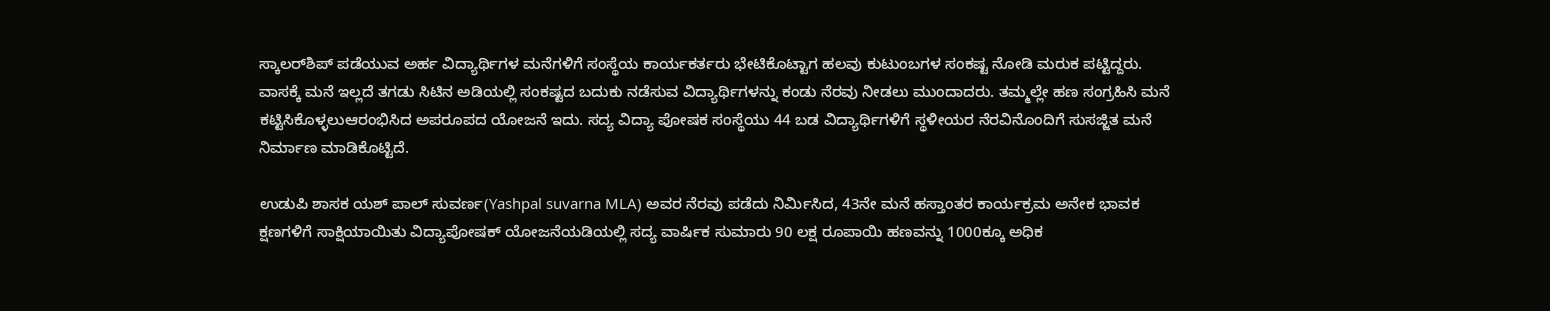ಸ್ಕಾಲರ್‌ಶಿಪ್ ಪಡೆಯುವ ಅರ್ಹ ವಿದ್ಯಾರ್ಥಿಗಳ ಮನೆಗಳಿಗೆ ಸಂಸ್ಥೆಯ ಕಾರ್ಯಕರ್ತರು ಭೇಟಿಕೊಟ್ಟಾಗ ಹಲವು ಕುಟುಂಬಗಳ ಸಂಕಷ್ಟ ನೋಡಿ ಮರುಕ ಪಟ್ಟಿದ್ದರು. ವಾಸಕ್ಕೆ ಮನೆ ಇಲ್ಲದೆ ತಗಡು ಸಿಟಿನ ಅಡಿಯಲ್ಲಿ ಸಂಕಷ್ಟದ ಬದುಕು ನಡೆಸುವ ವಿದ್ಯಾರ್ಥಿಗಳನ್ನು ಕಂಡು ನೆರವು ನೀಡಲು ಮುಂದಾದರು. ತಮ್ಮಲ್ಲೇ ಹಣ ಸಂಗ್ರಹಿಸಿ ಮನೆ ಕಟ್ಟಿಸಿಕೊಳ್ಳಲುಆರಂಭಿಸಿದ ಅಪರೂಪದ ಯೋಜನೆ ಇದು. ಸದ್ಯ ವಿದ್ಯಾ ಪೋಷಕ ಸಂಸ್ಥೆಯು 44 ಬಡ ವಿದ್ಯಾರ್ಥಿಗಳಿಗೆ ಸ್ಥಳೀಯರ ನೆರವಿನೊಂದಿಗೆ ಸುಸಜ್ಜಿತ ಮನೆ ನಿರ್ಮಾಣ ಮಾಡಿಕೊಟ್ಟಿದೆ.

ಉಡುಪಿ ಶಾಸಕ ಯಶ್ ಪಾಲ್ ಸುವರ್ಣ(Yashpal suvarna MLA) ಅವರ ನೆರವು ಪಡೆದು ನಿರ್ಮಿಸಿದ, 43ನೇ ಮನೆ ಹಸ್ತಾಂತರ ಕಾರ್ಯಕ್ರಮ ಅನೇಕ ಭಾವಕ ಕ್ಷಣಗಳಿಗೆ ಸಾಕ್ಷಿಯಾಯಿತು ವಿದ್ಯಾಪೋಷಕ್ ಯೋಜನೆಯಡಿಯಲ್ಲಿ ಸದ್ಯ ವಾರ್ಷಿಕ ಸುಮಾರು 90 ಲಕ್ಷ ರೂಪಾಯಿ ಹಣವನ್ನು 1000ಕ್ಕೂ ಅಧಿಕ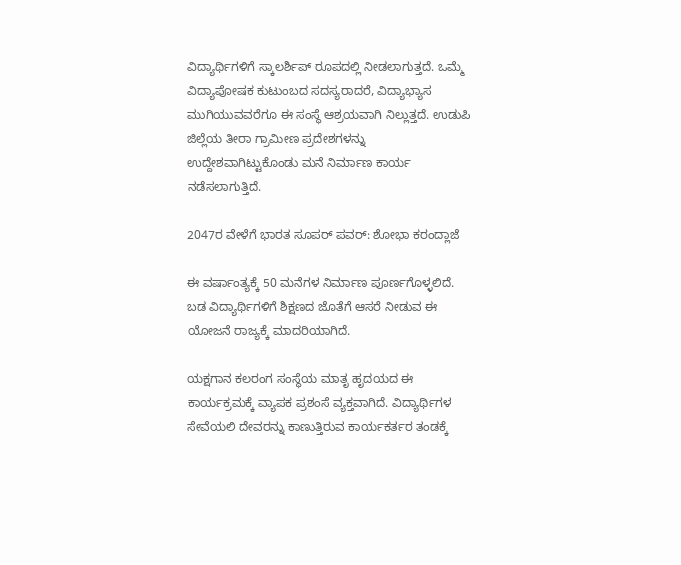ವಿದ್ಯಾರ್ಥಿಗಳಿಗೆ ಸ್ಕಾಲರ್ಶಿಪ್ ರೂಪದಲ್ಲಿ ನೀಡಲಾಗುತ್ತದೆ. ಒಮ್ಮೆ ವಿದ್ಯಾಪೋಷಕ ಕುಟುಂಬದ ಸದಸ್ಯರಾದರೆ, ವಿದ್ಯಾಭ್ಯಾಸ ಮುಗಿಯುವವರೆಗೂ ಈ ಸಂಸ್ಥೆ ಆಶ್ರಯವಾಗಿ ನಿಲ್ಲುತ್ತದೆ. ಉಡುಪಿ ಜಿಲ್ಲೆಯ ತೀರಾ ಗ್ರಾಮೀಣ ಪ್ರದೇಶಗಳನ್ನು ಉದ್ದೇಶವಾಗಿಟ್ಟುಕೊಂಡು ಮನೆ ನಿರ್ಮಾಣ ಕಾರ್ಯ ನಡೆಸಲಾಗುತ್ತಿದೆ.

2047ರ ವೇಳೆಗೆ ಭಾರತ ಸೂಪರ್‌ ಪವರ್‌: ಶೋಭಾ ಕರಂದ್ಲಾಜೆ

ಈ ವರ್ಷಾಂತ್ಯಕ್ಕೆ 50 ಮನೆಗಳ ನಿರ್ಮಾಣ ಪೂರ್ಣಗೊಳ್ಳಲಿದೆ. ಬಡ ವಿದ್ಯಾರ್ಥಿಗಳಿಗೆ ಶಿಕ್ಷಣದ ಜೊತೆಗೆ ಆಸರೆ ನೀಡುವ ಈ ಯೋಜನೆ ರಾಜ್ಯಕ್ಕೆ ಮಾದರಿಯಾಗಿದೆ.

ಯಕ್ಷಗಾನ ಕಲರಂಗ ಸಂಸ್ಥೆಯ ಮಾತೃ ಹೃದಯದ ಈ ಕಾರ್ಯಕ್ರಮಕ್ಕೆ ವ್ಯಾಪಕ ಪ್ರಶಂಸೆ ವ್ಯಕ್ತವಾಗಿದೆ. ವಿದ್ಯಾರ್ಥಿಗಳ ಸೇವೆಯಲಿ ದೇವರನ್ನು ಕಾಣುತ್ತಿರುವ ಕಾರ್ಯಕರ್ತರ ತಂಡಕ್ಕೆ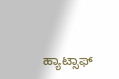ಹ್ಯಾಟ್ಸಾಫ್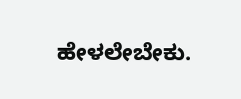ಹೇಳಲೇಬೇಕು.